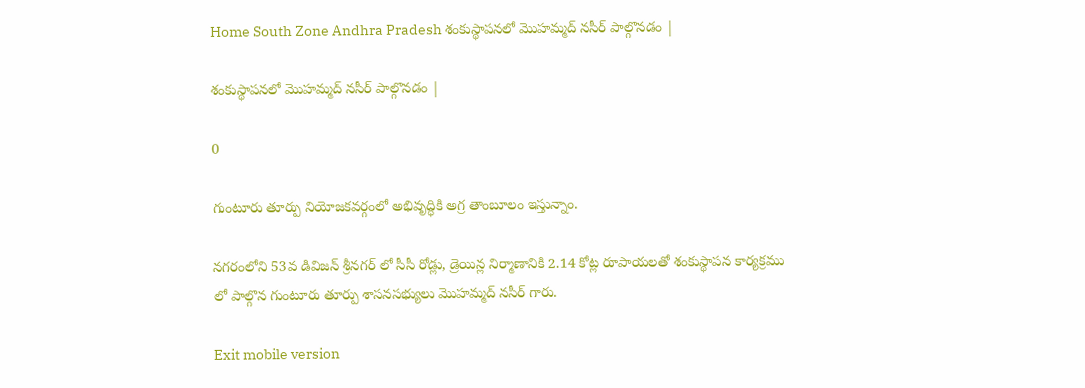Home South Zone Andhra Pradesh శంకుస్థాపనలో మొహమ్మద్ నసీర్ పాల్గొనడం |

శంకుస్థాపనలో మొహమ్మద్ నసీర్ పాల్గొనడం |

0

గుంటూరు తూర్పు నియోజకవర్గంలో అభివృద్ధికి అగ్ర తాంబూలం ఇస్తున్నాం.

నగరంలోని 53వ డివిజన్ శ్రీనగర్ లో సీసీ రోడ్లు, డ్రెయిన్ల నిర్మాణానికి 2.14 కోట్ల రూపాయలతో శంకుస్థాపన కార్యక్రము లో పాల్గొన గుంటూరు తూర్పు శాసనసభ్యులు మొహమ్మద్ నసీర్ గారు.

Exit mobile version